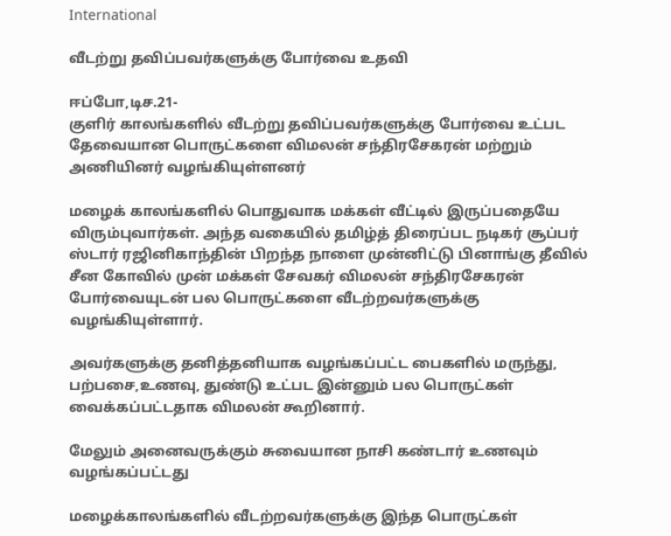International

வீடற்று தவிப்பவர்களுக்கு போர்வை உதவி

ஈப்போ,டிச.21-
குளிர்‌ காலங்களில்‌ வீடற்று தவிப்பவர்களுக்கு போர்வை உட்பட தேவையான பொருட்களை விமலன் சந்திரசேகரன் மற்றும் அணியினர் வழங்கியுள்ளனர்

மழைக் காலங்களில் பொதுவாக மக்கள் வீட்டில் இருப்பதையே விரும்புவார்கள். அந்த வகையில் தமிழ்த் திரைப்பட நடிகர்‌ சூப்பர்‌‌ ஸ்டார் ரஜினிகாந்தின் பிறந்த நாளை முன்னிட்டு பினாங்கு தீவில் சீன கோவில் முன் மக்கள் சேவகர் விமலன் சந்திரசேகரன் போர்வையுடன் பல பொருட்களை வீடற்றவர்களுக்கு வழங்கியுள்ளார்.

அவர்களுக்கு தனித்தனியாக வழங்கப்பட்ட பைகளில் மருந்து, பற்பசை,உணவு, துண்டு‌ உட்பட இன்னும் பல பொருட்கள் வைக்கப்பட்டதாக விமலன் கூறினார்.

மேலும் அனைவருக்கும் சுவையான நாசி கண்டார் உணவும் வழங்கப்பட்டது

மழைக்காலங்களில் வீடற்றவர்களுக்கு இந்த பொருட்கள்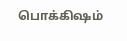பொக்கிஷம்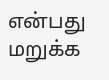என்பது மறுக்க‌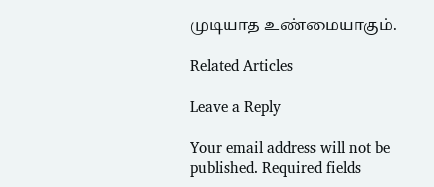முடியாத உண்மையாகும்.

Related Articles

Leave a Reply

Your email address will not be published. Required fields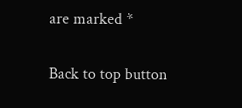are marked *

Back to top button